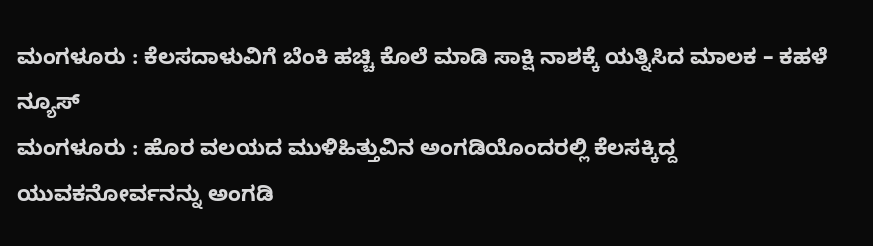ಮಂಗಳೂರು : ಕೆಲಸದಾಳುವಿಗೆ ಬೆಂಕಿ ಹಚ್ಚಿ ಕೊಲೆ ಮಾಡಿ ಸಾಕ್ಷಿ ನಾಶಕ್ಕೆ ಯತ್ನಿಸಿದ ಮಾಲಕ – ಕಹಳೆ ನ್ಯೂಸ್
ಮಂಗಳೂರು : ಹೊರ ವಲಯದ ಮುಳಿಹಿತ್ತುವಿನ ಅಂಗಡಿಯೊಂದರಲ್ಲಿ ಕೆಲಸಕ್ಕಿದ್ದ ಯುವಕನೋರ್ವನನ್ನು ಅಂಗಡಿ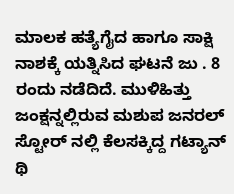ಮಾಲಕ ಹತ್ಯೆಗೈದ ಹಾಗೂ ಸಾಕ್ಷಿ ನಾಶಕ್ಕೆ ಯತ್ನಿಸಿದ ಘಟನೆ ಜು . 8 ರಂದು ನಡೆದಿದೆ. ಮುಳಿಹಿತ್ತು ಜಂಕ್ಷನ್ನಲ್ಲಿರುವ ಮಶುಪ ಜನರಲ್ ಸ್ಟೋರ್ ನಲ್ಲಿ ಕೆಲಸಕ್ಕಿದ್ದ ಗಟ್ಯಾನ್ ಥಿ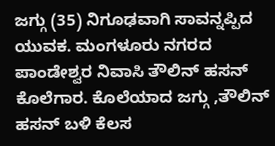ಜಗ್ಗು (35) ನಿಗೂಢವಾಗಿ ಸಾವನ್ನಪ್ಪಿದ ಯುವಕ. ಮಂಗಳೂರು ನಗರದ ಪಾಂಡೇಶ್ವರ ನಿವಾಸಿ ತೌಲಿನ್ ಹಸನ್ ಕೊಲೆಗಾರ. ಕೊಲೆಯಾದ ಜಗ್ಗು ,ತೌಲಿನ್ ಹಸನ್ ಬಳಿ ಕೆಲಸ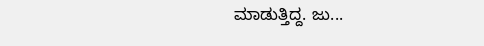ಮಾಡುತ್ತಿದ್ದ. ಜು...